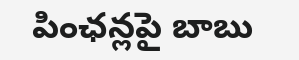పింఛన్లపై బాబు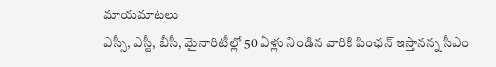మాయమాటలు
ఎస్సీ, ఎస్టీ, బీసీ, మైనారిటీల్లో 50 ఏళ్లు నిండిన వారికి పింఛన్ ఇస్తానన్న సీఎం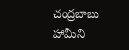చంద్రబాబు హామీని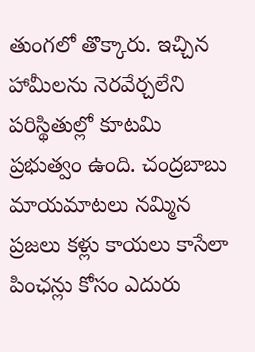తుంగలో తొక్కారు. ఇచ్చిన హామీలను నెరవేర్చలేని పరిస్థితుల్లో కూటమి ప్రభుత్వం ఉంది. చంద్రబాబు మాయమాటలు నమ్మిన ప్రజలు కళ్లు కాయలు కాసేలా పింఛన్లు కోసం ఎదురు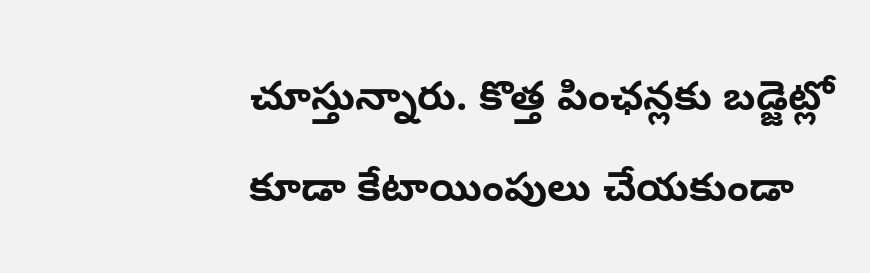చూస్తున్నారు. కొత్త పింఛన్లకు బడ్జెట్లో కూడా కేటాయింపులు చేయకుండా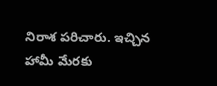నిరాశ పరిచారు. ఇచ్చిన హామీ మేరకు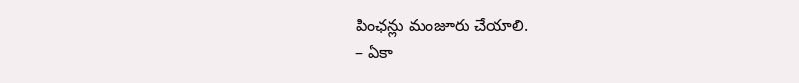పింఛన్లు మంజూరు చేయాలి.
– ఏకా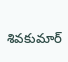శివకుమార్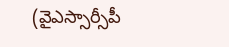(వైఎస్సార్సీపీ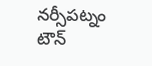నర్సీపట్నం టౌన్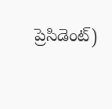ప్రెసిడెంట్)